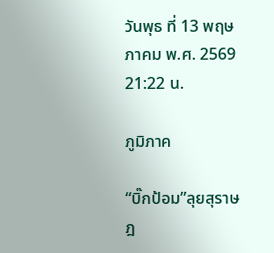วันพุธ ที่ 13 พฤษภาคม พ.ศ. 2569 21:22 น.

ภูมิภาค

“บิ๊กป้อม”ลุยสุราษฎ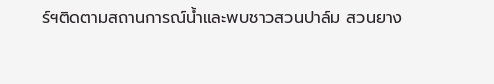ร์ฯติดตามสถานการณ์น้ำและพบชาวสวนปาล์ม สวนยาง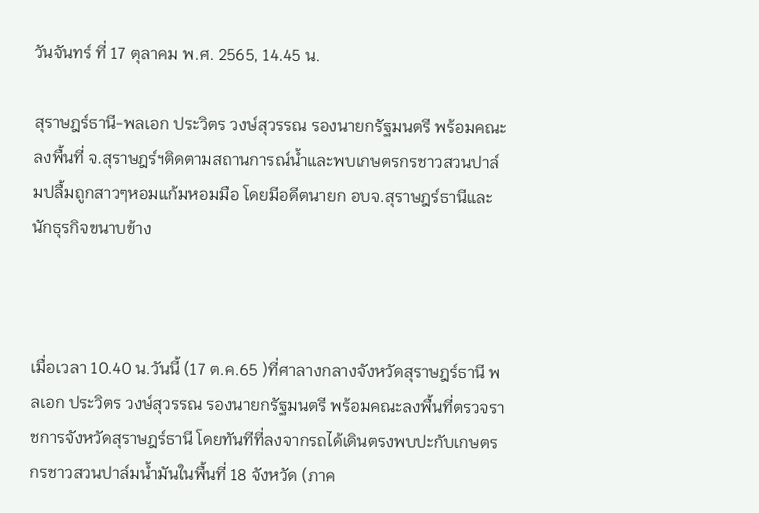วันจันทร์ ที่ 17 ตุลาคม พ.ศ. 2565, 14.45 น.

สุราษฎร์ธานี-พลเอก ประวิตร วงษ์สุวรรณ รองนายกรัฐมนตรี พร้อมคณะลงพื้นที่ จ.สุราษฎร์ฯติดตามสถานการณ์น้ำและพบเกษตรกรชาวสวนปาล์มปลื้มถูกสาวๆหอมแก้มหอมมือ โดยมีอดีตนายก อบจ.สุราษฎร์ธานีและนักธุรกิจขนาบข้าง



เมื่อเวลา 10.40 น.วันนี้ (17 ต.ค.65 )ที่ศาลางกลางจังหวัดสุราษฎร์ธานี พลเอก ประวิตร วงษ์สุวรรณ รองนายกรัฐมนตรี พร้อมคณะลงพื้นที่ตรวจราชการจังหวัดสุราษฎร์ธานี โดยทันทีที่ลงจากรถได้เดินตรงพบปะกับเกษตรกรชาวสวนปาล์มน้ำมันในพื้นที่ 18 จังหวัด (ภาค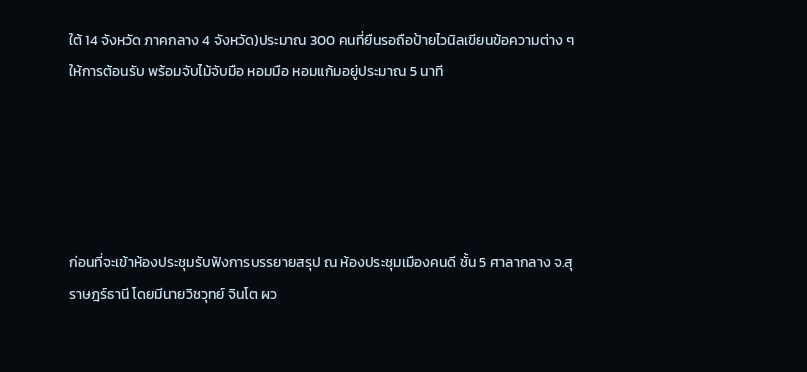ใต้ 14 จังหวัด ภาคกลาง 4 จังหวัด)ประมาณ 300 คนที่ยืนรอถือป้ายไวนิลเขียนข้อความต่าง ๆ ให้การต้อนรับ พร้อมจับไม้จับมือ หอมมือ หอมแก้มอยู่ประมาณ 5 นาที





ก่อนที่จะเข้าห้องประชุมรับฟังการบรรยายสรุป ณ ห้องประชุมเมืองคนดี ชั้น 5 ศาลากลาง จ.สุราษฎร์ธานี โดยมีนายวิชวุทย์ จินโต ผว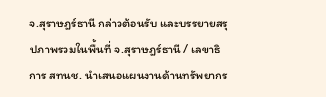จ.สุราษฎร์ธานี กล่าวต้อนรับ และบรรยายสรุปภาพรวมในพื้นที่ จ.สุราษฎร์ธานี / เลขาธิการ สทนช. นำเสนอแผนงานด้านทรัพยากร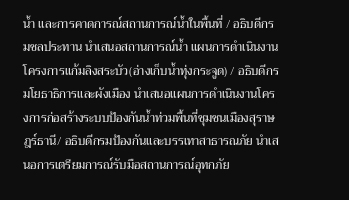น้ำ และการคาดการณ์สถานการณ์น้ำในพื้นที่ / อธิบดีกรมชลประทาน นำเสนอสถานการณ์น้ำ แผนการดำเนินงานโครงการแก้มลิงสระบัว(อ่างเก็บน้ำทุ่งกระจูด) / อธิบดีกรมโยธาธิการและผังเมือง นำเสนอแผนการดำเนินงานโครงการก่อสร้างระบบป้องกันน้ำท่วมพื้นที่ชุมชนเมืองสุราษฎร์ธานี/ อธิบดีกรมป้องกันและบรรเทาสาธารณภัย นำเสนอการเตรียมการณ์รับมือสถานการณ์อุทกภัย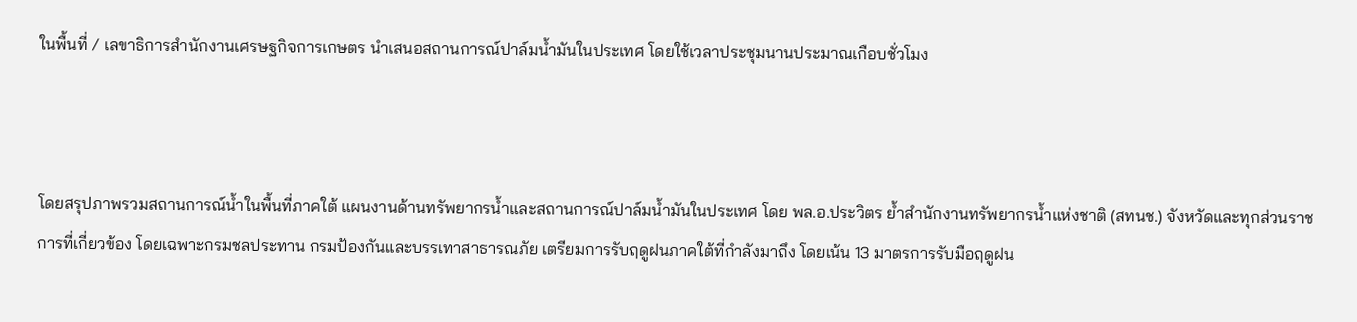ในพื้นที่ / เลขาธิการสำนักงานเศรษฐกิจการเกษตร นำเสนอสถานการณ์ปาล์มน้ำมันในประเทศ โดยใช้เวลาประชุมนานประมาณเกือบชั่วโมง



โดยสรุปภาพรวมสถานการณ์น้ำในพื้นที่ภาคใต้ แผนงานด้านทรัพยากรน้ำและสถานการณ์ปาล์มน้ำมันในประเทศ โดย พล.อ.ประวิตร ย้ำสำนักงานทรัพยากรน้ำแห่งชาติ (สทนช.) จังหวัดและทุกส่วนราชการที่เกี่ยวข้อง โดยเฉพาะกรมชลประทาน กรมป้องกันและบรรเทาสาธารณภัย เตรียมการรับฤดูฝนภาคใต้ที่กำลังมาถึง โดยเน้น 13 มาตรการรับมือฤดูฝน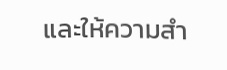และให้ความสำ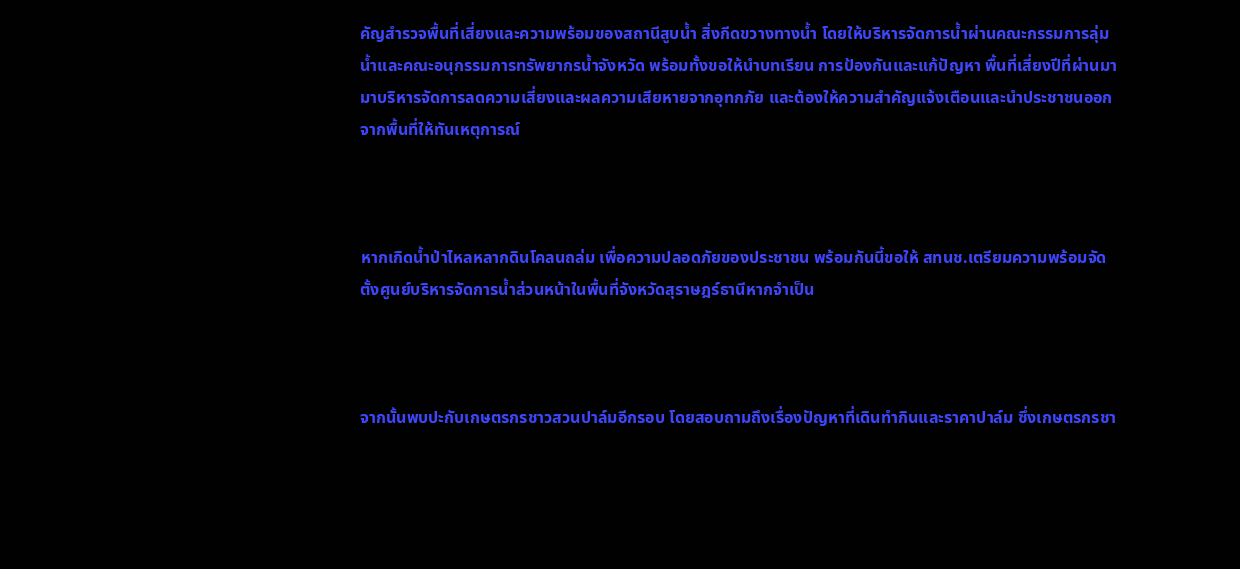คัญสำรวจพื้นที่เสี่ยงและความพร้อมของสถานีสูบน้ำ สิ่งกีดขวางทางน้ำ โดยให้บริหารจัดการน้ำผ่านคณะกรรมการลุ่มน้ำและคณะอนุกรรมการทรัพยากรน้ำจังหวัด พร้อมทั้งขอให้นำบทเรียน การป้องกันและแก้ปัญหา พื้นที่เสี่ยงปีที่ผ่านมา มาบริหารจัดการลดความเสี่ยงและผลความเสียหายจากอุทกภัย และต้องให้ความสำคัญแจ้งเตือนและนำประชาชนออกจากพื้นที่ให้ทันเหตุการณ์



หากเกิดน้ำป่าไหลหลากดินโคลนถล่ม เพื่อความปลอดภัยของประชาชน พร้อมกันนี้ขอให้ สทนช.เตรียมความพร้อมจัดตั้งศูนย์บริหารจัดการน้ำส่วนหน้าในพื้นที่จังหวัดสุราษฎร์ธานีหากจำเป็น



จากนั้นพบปะกับเกษตรกรชาวสวนปาล์มอีกรอบ โดยสอบถามถึงเรื่องปัญหาที่เดินทำกินและราคาปาล์ม ซึ่งเกษตรกรชา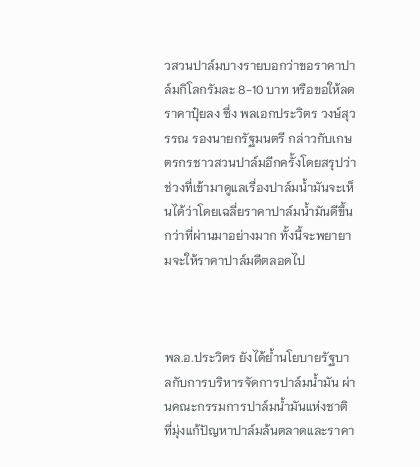วสวนปาล์มบางรายบอกว่าขอราคาปาล์มกิโลกรัมละ 8-10 บาท หรือขอให้ลดราคาปุ๋ยลง ซึ่ง พลเอกประวิตร วงษ์สุวรรณ รองนายกรัฐมนตรี กล่าวกับเกษตรกรชาวสวนปาล์มอีกครั้งโดยสรุปว่าช่วงที่เข้ามาดูแลเรื่องปาล์มน้ำมันจะเห็นได้ว่าโดยเฉลี่ยราคาปาล์มน้ำมันดีขึ้นกว่าที่ผ่านมาอย่างมาก ทั้งนี้จะพยายามจะให้ราคาปาล์มดีตลอดไป



พล.อ.ประวิตร ยังได้ย้ำนโยบายรัฐบาลกับการบริหารจัดการปาล์มน้ำมัน ผ่านคณะกรรมการปาล์มน้ำมันแห่งชาติ ที่มุ่งแก้ปัญหาปาล์มล้นตลาดและราคา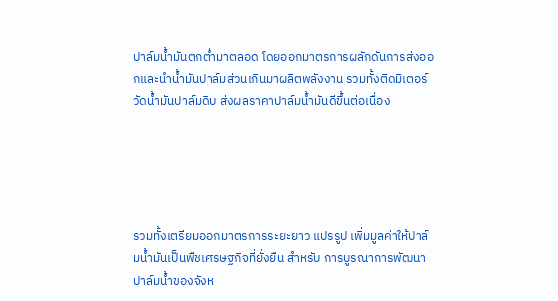ปาล์มน้ำมันตกต่ำมาตลอด โดยออกมาตรการผลักดันการส่งออกและนำน้ำมันปาล์มส่วนเกินมาผลิตพลังงาน รวมทั้งติดมิเตอร์วัดน้ำมันปาล์มดิบ ส่งผลราคาปาล์มน้ำมันดีขึ้นต่อเนื่อง





รวมทั้งเตรียมออกมาตรการระยะยาว แปรรูป เพิ่มมูลค่าให้ปาล์มน้ำมันเป็นพืชเศรษฐกิจที่ยั่งยืน สำหรับ การบูรณาการพัฒนาปาล์มน้ำของจังห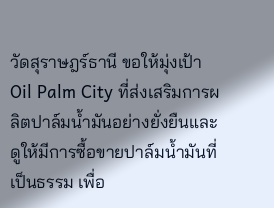วัดสุราษฎร์ธานี ขอให้มุ่งเป้า Oil Palm City ที่ส่งเสริมการผลิตปาล์มน้ำมันอย่างยั่งยืนและดูให้มีการซื้อขายปาล์มน้ำมันที่เป็นธรรม เพื่อ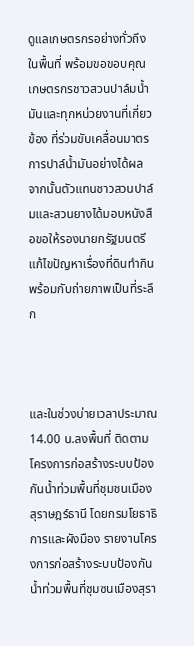ดูแลเกษตรกรอย่างทั่วถึงในพื้นที่ พร้อมขอขอบคุณ เกษตรกรชาวสวนปาล์มน้ำมันและทุกหน่วยงานที่เกี่ยวข้อง ที่ร่วมขับเคลื่อนมาตรการปาล์น้ำมันอย่างได้ผล จากนั้นตัวแทนชาวสวนปาล์มและสวนยางได้มอบหนังสือขอให้รองนายกรัฐมนตรีแก้ไขปัญหาเรื่องที่ดินทำกินพร้อมกับถ่ายภาพเป็นที่ระลึก



และในช่วงบ่ายเวลาประมาณ 14.00 น.ลงพื้นที่ ติดตามโครงการก่อสร้างระบบป้องกันน้ำท่วมพื้นที่ชุมชนเมืองสุราษฎร์ธานี โดยกรมโยธาธิการและผังมือง รายงานโครงการก่อสร้างระบบป้องกันน้ำท่วมพื้นที่ชุมซนเมืองสุรา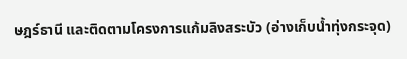ษฎร์ธานี และติดตามโครงการแก้มลิงสระบัว (อ่างเก็บน้ำทุ่งกระจุด)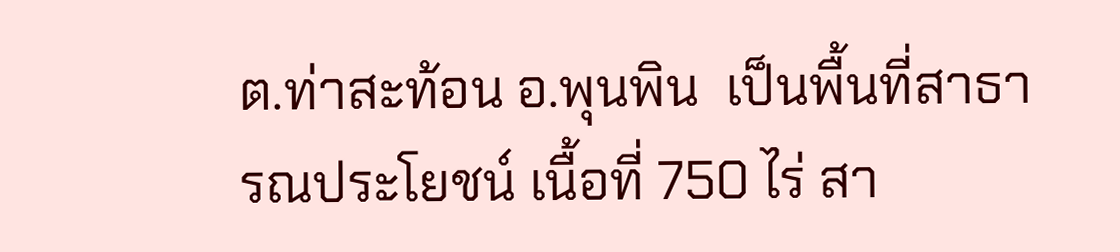ต.ท่าสะท้อน อ.พุนพิน  เป็นพื้นที่สาธารณประโยชน์ เนื้อที่ 750 ไร่ สา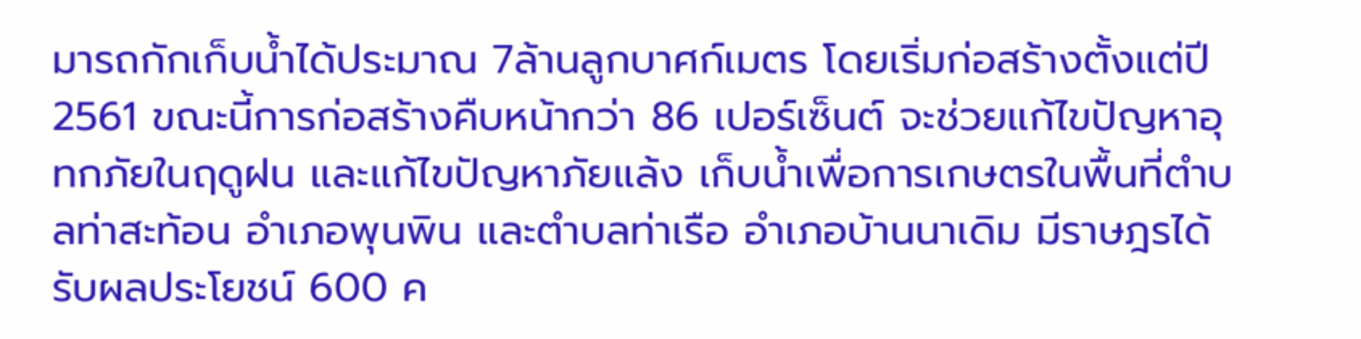มารถกักเก็บน้ำได้ประมาณ 7ล้านลูกบาศก์เมตร โดยเริ่มก่อสร้างตั้งแต่ปี 2561 ขณะนี้การก่อสร้างคืบหน้ากว่า 86 เปอร์เซ็นต์ จะช่วยแก้ไขปัญหาอุทกภัยในฤดูฝน และแก้ไขปัญหาภัยแล้ง เก็บน้ำเพื่อการเกษตรในพื้นที่ตำบลท่าสะท้อน อำเภอพุนพิน และตำบลท่าเรือ อำเภอบ้านนาเดิม มีราษฎรได้รับผลประโยชน์ 600 ค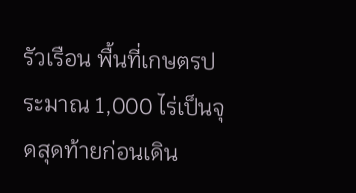รัวเรือน พื้นที่เกษตรประมาณ 1,000 ไร่เป็นจุดสุดท้ายก่อนเดิน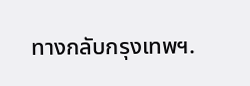ทางกลับกรุงเทพฯ.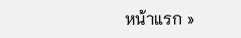หน้าแรก »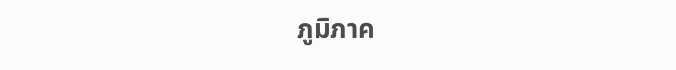ภูมิภาค